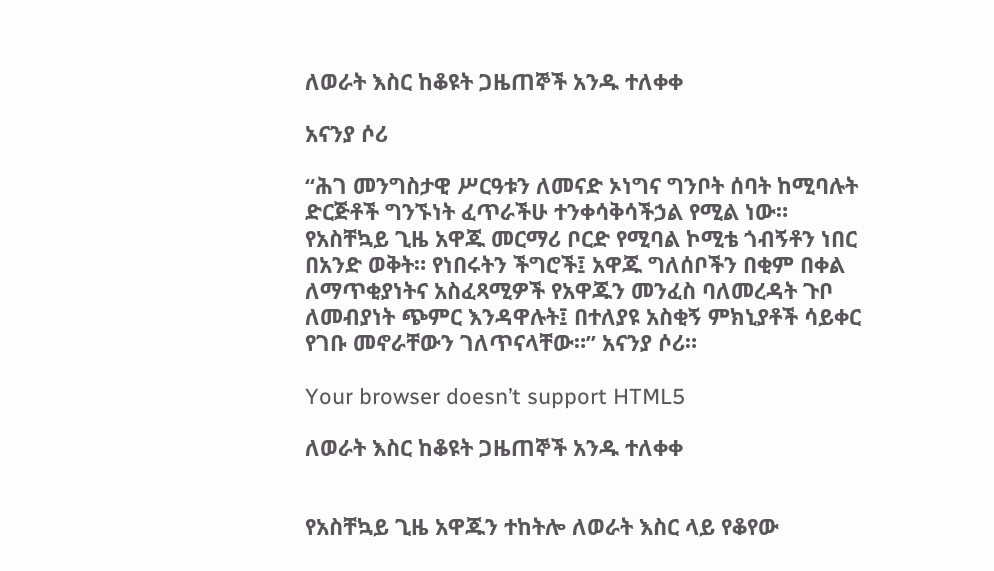ለወራት እስር ከቆዩት ጋዜጠኞች አንዱ ተለቀቀ

አናንያ ሶሪ

“ሕገ መንግስታዊ ሥርዓቱን ለመናድ ኦነግና ግንቦት ሰባት ከሚባሉት ድርጅቶች ግንኙነት ፈጥራችሁ ተንቀሳቅሳችኃል የሚል ነው። የአስቸኳይ ጊዜ አዋጁ መርማሪ ቦርድ የሚባል ኮሚቴ ጎብኝቶን ነበር በአንድ ወቅት። የነበሩትን ችግሮች፤ አዋጁ ግለሰቦችን በቂም በቀል ለማጥቂያነትና አስፈጻሚዎች የአዋጁን መንፈስ ባለመረዳት ጉቦ ለመብያነት ጭምር እንዳዋሉት፤ በተለያዩ አስቂኝ ምክኒያቶች ሳይቀር የገቡ መኖራቸውን ገለጥናላቸው።” አናንያ ሶሪ።

Your browser doesn’t support HTML5

ለወራት እስር ከቆዩት ጋዜጠኞች አንዱ ተለቀቀ


የአስቸኳይ ጊዜ አዋጁን ተከትሎ ለወራት እስር ላይ የቆየው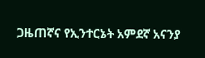ጋዜጠኛና የኢንተርኔት አምደኛ አናንያ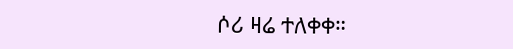ሶሪ ዛሬ ተለቀቀ።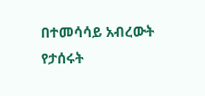በተመሳሳይ አብረውት የታሰሩት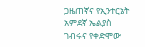ጋዜጠኛና የኢንተርኔት አምደኛ ኤልያስ ገብሩና የቀድሞው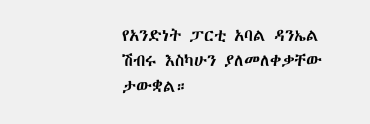የአንድነት ፓርቲ አባል ዳንኤል ሽብሩ እስካሁን ያለመለቀቃቸው ታውቋል።